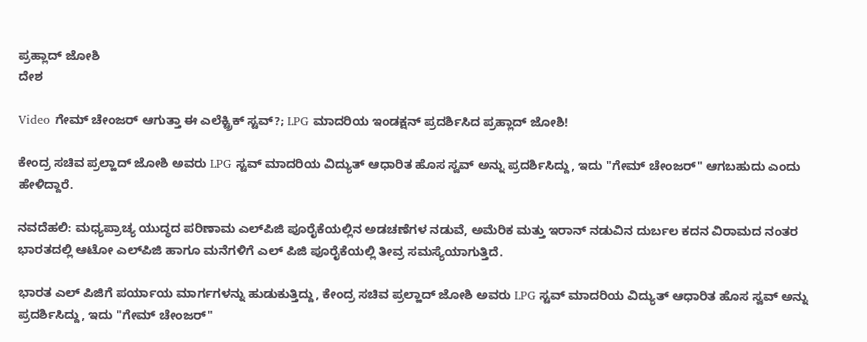ಪ್ರಹ್ಲಾದ್ ಜೋಶಿ
ದೇಶ

Video ಗೇಮ್ ಚೇಂಜರ್ ಆಗುತ್ತಾ ಈ ಎಲೆಕ್ಟ್ರಿಕ್ ಸ್ಟವ್?; LPG ಮಾದರಿಯ ಇಂಡಕ್ಷನ್ ಪ್ರದರ್ಶಿಸಿದ ಪ್ರಹ್ಲಾದ್ ಜೋಶಿ!

ಕೇಂದ್ರ ಸಚಿವ ಪ್ರಲ್ಹಾದ್ ಜೋಶಿ ಅವರು LPG ಸ್ಟವ್ ಮಾದರಿಯ ವಿದ್ಯುತ್ ಆಧಾರಿತ ಹೊಸ ಸ್ವವ್ ಅನ್ನು ಪ್ರದರ್ಶಿಸಿದ್ದು, ಇದು "ಗೇಮ್ ಚೇಂಜರ್" ಆಗಬಹುದು ಎಂದು ಹೇಳಿದ್ದಾರೆ.

ನವದೆಹಲಿ: ಮಧ್ಯಪ್ರಾಚ್ಯ ಯುದ್ಧದ ಪರಿಣಾಮ ಎಲ್‌ಪಿಜಿ ಪೂರೈಕೆಯಲ್ಲಿನ ಅಡಚಣೆಗಳ ನಡುವೆ, ಅಮೆರಿಕ ಮತ್ತು ಇರಾನ್ ನಡುವಿನ ದುರ್ಬಲ ಕದನ ವಿರಾಮದ ನಂತರ ಭಾರತದಲ್ಲಿ ಆಟೋ ಎಲ್‌ಪಿಜಿ ಹಾಗೂ ಮನೆಗಳಿಗೆ ಎಲ್ ಪಿಜಿ ಪೂರೈಕೆಯಲ್ಲಿ ತೀವ್ರ ಸಮಸ್ಯೆಯಾಗುತ್ತಿದೆ.

ಭಾರತ ಎಲ್ ಪಿಜಿಗೆ ಪರ್ಯಾಯ ಮಾರ್ಗಗಳನ್ನು ಹುಡುಕುತ್ತಿದ್ದು, ಕೇಂದ್ರ ಸಚಿವ ಪ್ರಲ್ಹಾದ್ ಜೋಶಿ ಅವರು LPG ಸ್ಟವ್ ಮಾದರಿಯ ವಿದ್ಯುತ್ ಆಧಾರಿತ ಹೊಸ ಸ್ವವ್ ಅನ್ನು ಪ್ರದರ್ಶಿಸಿದ್ದು, ಇದು "ಗೇಮ್ ಚೇಂಜರ್"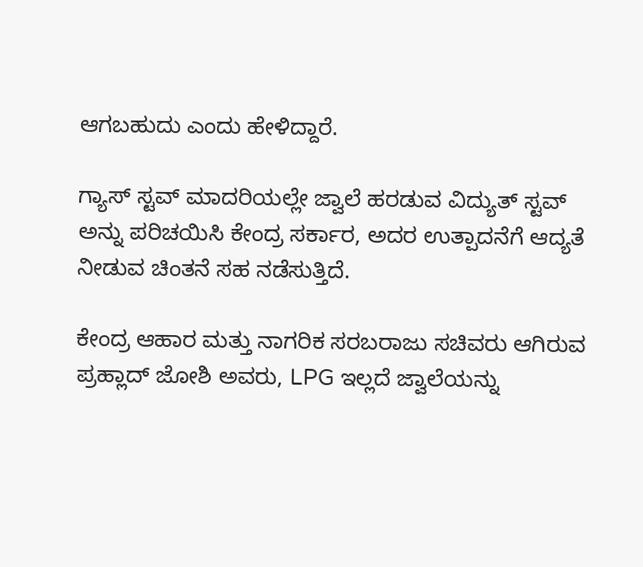ಆಗಬಹುದು ಎಂದು ಹೇಳಿದ್ದಾರೆ.

ಗ್ಯಾಸ್ ಸ್ಟವ್ ಮಾದರಿಯಲ್ಲೇ ಜ್ವಾಲೆ ಹರಡುವ ‌ವಿದ್ಯುತ್ ಸ್ಟವ್ ಅನ್ನು ಪರಿಚಯಿಸಿ ಕೇಂದ್ರ ಸರ್ಕಾರ, ಅದರ ಉತ್ಪಾದನೆಗೆ ಆದ್ಯತೆ ನೀಡುವ ಚಿಂತನೆ ಸಹ ನಡೆಸುತ್ತಿದೆ.

ಕೇಂದ್ರ ಆಹಾರ ಮತ್ತು ನಾಗರಿಕ ಸರಬರಾಜು ಸಚಿವರು ಆಗಿರುವ ಪ್ರಹ್ಲಾದ್ ಜೋಶಿ ಅವರು, LPG ಇಲ್ಲದೆ ಜ್ವಾಲೆಯನ್ನು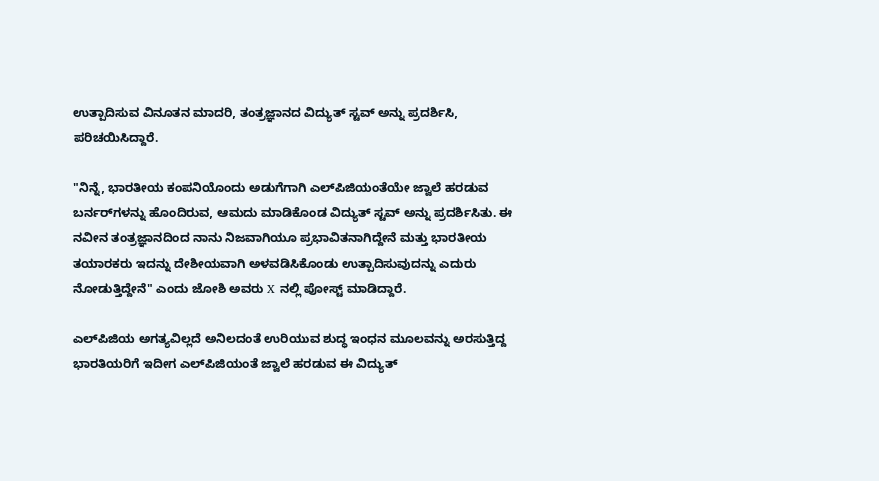ಉತ್ಪಾದಿಸುವ ವಿನೂತನ ಮಾದರಿ, ತಂತ್ರಜ್ಞಾನದ ವಿದ್ಯುತ್ ಸ್ಟವ್ ಅನ್ನು ಪ್ರದರ್ಶಿಸಿ, ಪರಿಚಯಿಸಿದ್ದಾರೆ.

"ನಿನ್ನೆ, ಭಾರತೀಯ ಕಂಪನಿಯೊಂದು ಅಡುಗೆಗಾಗಿ ಎಲ್‌ಪಿಜಿಯಂತೆಯೇ ಜ್ವಾಲೆ ಹರಡುವ ಬರ್ನರ್‌ಗಳನ್ನು ಹೊಂದಿರುವ, ಆಮದು ಮಾಡಿಕೊಂಡ ವಿದ್ಯುತ್ ಸ್ಟವ್ ಅನ್ನು ಪ್ರದರ್ಶಿಸಿತು. ಈ ನವೀನ ತಂತ್ರಜ್ಞಾನದಿಂದ ನಾನು ನಿಜವಾಗಿಯೂ ಪ್ರಭಾವಿತನಾಗಿದ್ದೇನೆ ಮತ್ತು ಭಾರತೀಯ ತಯಾರಕರು ಇದನ್ನು ದೇಶೀಯವಾಗಿ ಅಳವಡಿಸಿಕೊಂಡು ಉತ್ಪಾದಿಸುವುದನ್ನು ಎದುರು ನೋಡುತ್ತಿದ್ದೇನೆ" ಎಂದು ಜೋಶಿ ಅವರು X ನಲ್ಲಿ ಪೋಸ್ಟ್‌ ಮಾಡಿದ್ದಾರೆ.

ಎಲ್‌ಪಿಜಿಯ ಅಗತ್ಯವಿಲ್ಲದೆ ಅನಿಲದಂತೆ ಉರಿಯುವ ಶುದ್ಧ ಇಂಧನ ಮೂಲವನ್ನು ಅರಸುತ್ತಿದ್ದ ಭಾರತಿಯರಿಗೆ ಇದೀಗ ಎಲ್‌ಪಿಜಿಯಂತೆ ಜ್ವಾಲೆ ಹರಡುವ ಈ ವಿದ್ಯುತ್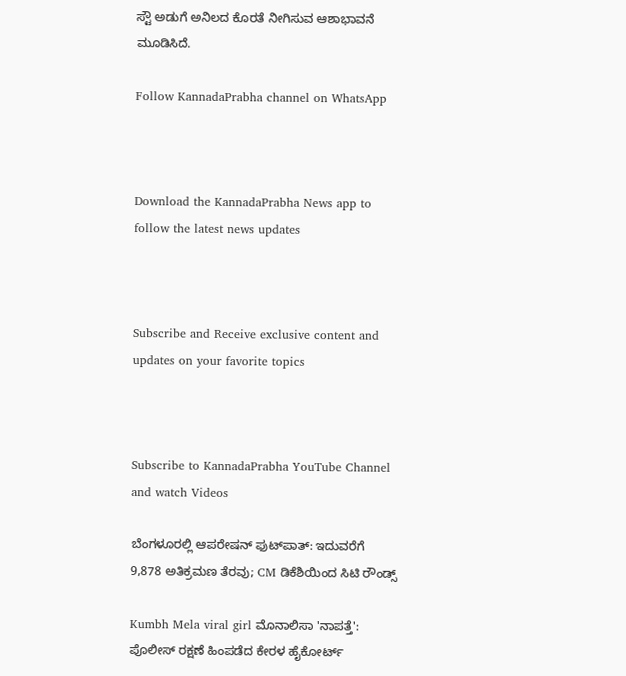ಸ್ಟೌ ಅಡುಗೆ ಅನಿಲದ ಕೊರತೆ ನೀಗಿಸುವ ಆಶಾಭಾವನೆ ಮೂಡಿಸಿದೆ.

Follow KannadaPrabha channel on WhatsApp



Download the KannadaPrabha News app to follow the latest news updates



Subscribe and Receive exclusive content and updates on your favorite topics



Subscribe to KannadaPrabha YouTube Channel and watch Videos

ಬೆಂಗಳೂರಲ್ಲಿ ಆಪರೇಷನ್‌ ಫುಟ್‌ಪಾತ್‌: ಇದುವರೆಗೆ 9,878 ಅತಿಕ್ರಮಣ ತೆರವು; CM ಡಿಕೆಶಿಯಿಂದ ಸಿಟಿ ರೌಂಡ್ಸ್

Kumbh Mela viral girl ಮೊನಾಲಿಸಾ 'ನಾಪತ್ತೆ': ಪೊಲೀಸ್ ರಕ್ಷಣೆ ಹಿಂಪಡೆದ ಕೇರಳ ಹೈಕೋರ್ಟ್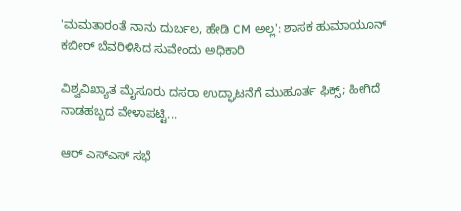'ಮಮತಾರಂತೆ ನಾನು ದುರ್ಬಲ, ಹೇಡಿ CM ಅಲ್ಲ': ಶಾಸಕ ಹುಮಾಯೂನ್ ಕಬೀರ್ ಬೆವರಿಳಿಸಿದ ಸುವೇಂದು ಅಧಿಕಾರಿ

ವಿಶ್ವವಿಖ್ಯಾತ ಮೈಸೂರು ದಸರಾ ಉದ್ಘಾಟನೆಗೆ ಮುಹೂರ್ತ ಫಿಕ್ಸ್; ಹೀಗಿದೆ ನಾಡಹಬ್ಬದ ವೇಳಾಪಟ್ಟಿ...

ಆರ್ ಎಸ್ಎಸ್ ಸಭೆ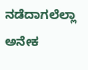ನಡೆದಾಗಲೆಲ್ಲಾ ಅನೇಕ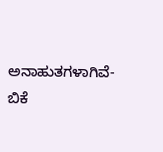ಅನಾಹುತಗಳಾಗಿವೆ- ಬಿಕೆ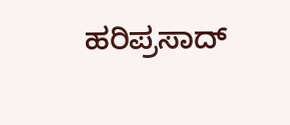ಹರಿಪ್ರಸಾದ್